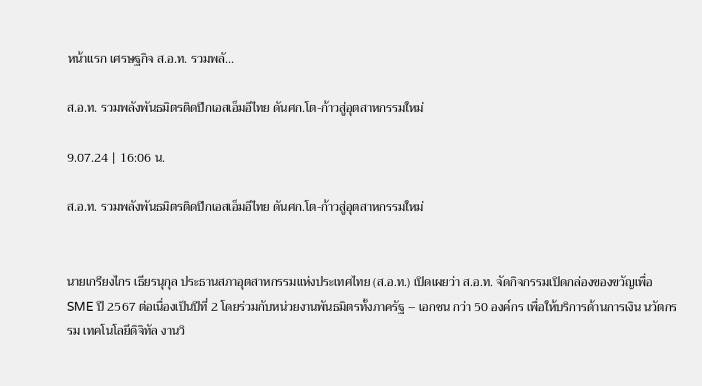หน้าแรก เศรษฐกิจ ส.อ.ท. รวมพลั...

ส.อ.ท. รวมพลังพันธมิตรติดปีกเอสเอ็มอีไทย ดันศก.โต-ก้าวสู่อุตสาหกรรมใหม่

9.07.24 | 16:06 น.

ส.อ.ท. รวมพลังพันธมิตรติดปีกเอสเอ็มอีไทย ดันศก.โต-ก้าวสู่อุตสาหกรรมใหม่


นายเกรียงไกร เธียรนุกุล ประธานสภาอุตสาหกรรมแห่งประเทศไทย (ส.อ.ท.) เปิดเผยว่า ส.อ.ท. จัดกิจกรรมเปิดกล่องของขวัญเพื่อ SME ปี 2567 ต่อเนื่องเป็นปีที่ 2 โดยร่วมกับหน่วยงานพันธมิตรทั้งภาครัฐ – เอกชน กว่า 50 องค์กร เพื่อให้บริการด้านการเงิน นวัตกรรม เทคโนโลยีดิจิทัล งานวิ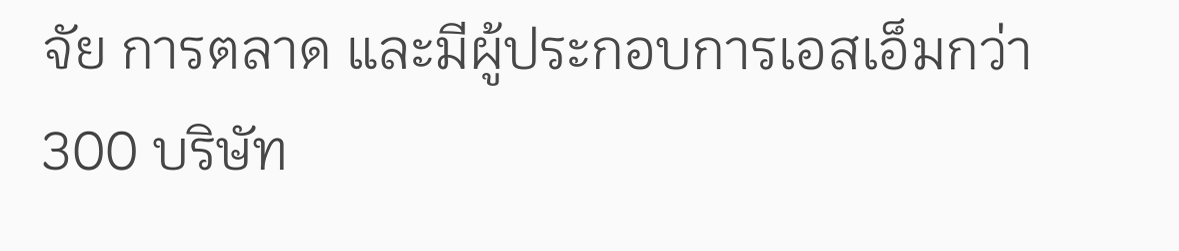จัย การตลาด และมีผู้ประกอบการเอสเอ็มกว่า 300 บริษัท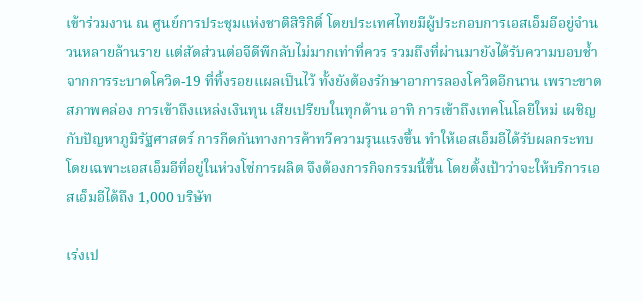เข้าร่วมงาน ณ ศูนย์การประชุมแห่งชาติสิริกิติ์ โดยประเทศไทยมีผู้ประกอบการเอสเอ็มอีอยู่จำนวนหลายล้านราย แต่สัดส่วนต่อจีดีพีกลับไม่มากเท่าที่ควร รวมถึงที่ผ่านมายังได้รับความบอบช้ำจากการระบาดโควิด-19 ที่ทิ้งรอยแผลเป็นไว้ ทั้งยังต้องรักษาอาการลองโควิดอีกนาน เพราะขาดสภาพคล่อง การเข้าถึงแหล่งเงินทุน เสียเปรียบในทุกด้าน อาทิ การเข้าถึงเทคโนโลยีใหม่ เผชิญกับปัญหาภูมิรัฐศาสตร์ การกีดกันทางการค้าทวีความรุนแรงขึ้น ทำให้เอสเอ็มอีได้รับผลกระทบ โดยเฉพาะเอสเอ็มอีที่อยู่ในห่วงโซ่การผลิต จึงต้องการกิจกรรมนี้ขึ้น โดยตั้งเป้าว่าจะให้บริการเอสเอ็มอีได้ถึง 1,000 บริษัท

เร่งเป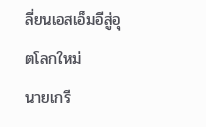ลี่ยนเอสเอ็มอีสู่อุตโลกใหม่
นายเกรี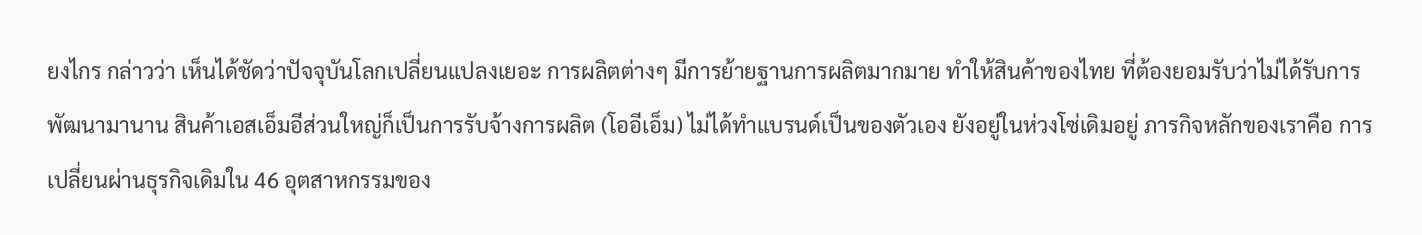ยงไกร กล่าวว่า เห็นได้ชัดว่าปัจจุบันโลกเปลี่ยนแปลงเยอะ การผลิตต่างๆ มีการย้ายฐานการผลิตมากมาย ทำให้สินค้าของไทย ที่ต้องยอมรับว่าไม่ได้รับการพัฒนามานาน สินค้าเอสเอ็มอีส่วนใหญ่ก็เป็นการรับจ้างการผลิต (โออีเอ็ม) ไม่ได้ทำแบรนด์เป็นของตัวเอง ยังอยู่ในห่วงโซ่เดิมอยู่ ภารกิจหลักของเราคือ การเปลี่ยนผ่านธุรกิจเดิมใน 46 อุตสาหกรรมของ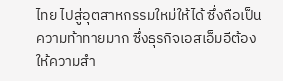ไทย ไปสู่อุตสาหกรรมใหม่ให้ได้ ซึ่งถือเป็นความท้าทายมาก ซึ่งธุรกิจเอสเอ็มอีต้องให้ความสำ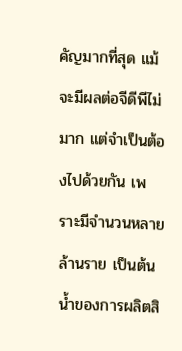คัญมากที่สุด แม้จะมีผลต่อจีดีพีไม่มาก แต่จำเป็นต้องไปด้วยกัน เพราะมีจำนวนหลายล้านราย เป็นต้นน้ำของการผลิตสิ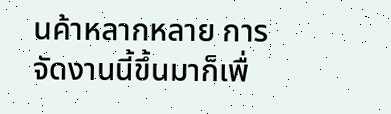นค้าหลากหลาย การจัดงานนี้ขึ้นมาก็เพื่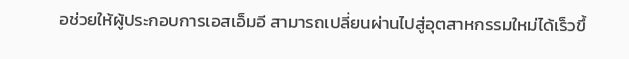อช่วยให้ผู้ประกอบการเอสเอ็มอี สามารถเปลี่ยนผ่านไปสู่อุตสาหกรรมใหม่ได้เร็วขึ้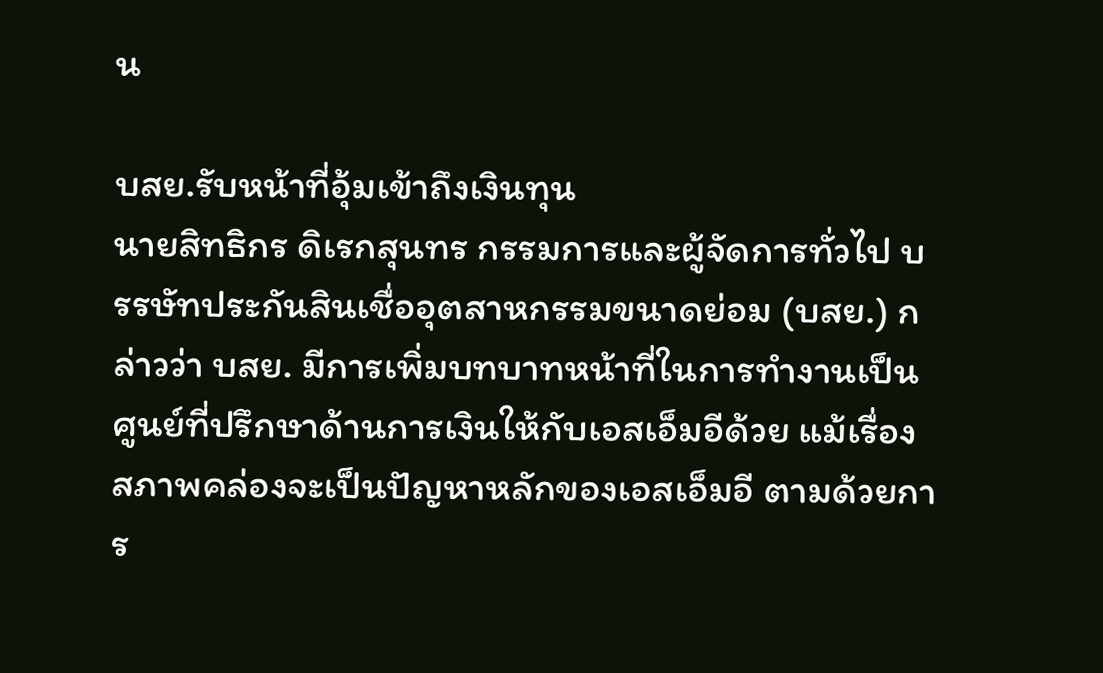น

บสย.รับหน้าที่อุ้มเข้าถึงเงินทุน
นายสิทธิกร ดิเรกสุนทร กรรมการและผู้จัดการทั่วไป บรรษัทประกันสินเชื่ออุตสาหกรรมขนาดย่อม (บสย.) กล่าวว่า บสย. มีการเพิ่มบทบาทหน้าที่ในการทำงานเป็นศูนย์ที่ปรึกษาด้านการเงินให้กับเอสเอ็มอีด้วย แม้เรื่องสภาพคล่องจะเป็นปัญหาหลักของเอสเอ็มอี ตามด้วยการ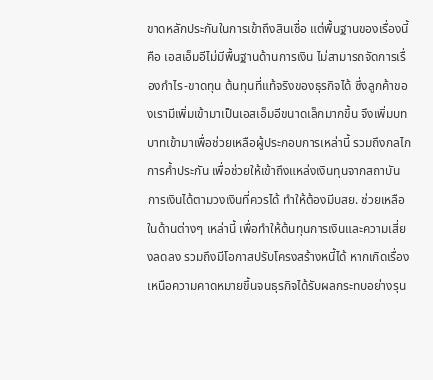ขาดหลักประกันในการเข้าถึงสินเชื่อ แต่พื้นฐานของเรื่องนี้คือ เอสเอ็มอีไม่มีพื้นฐานด้านการเงิน ไม่สามารถจัดการเรื่องกำไร-ขาดทุน ต้นทุนที่แท้จริงของธุรกิจได้ ซึ่งลูกค้าของเรามีเพิ่มเข้ามาเป็นเอสเอ็มอีขนาดเล็กมากขึ้น จึงเพิ่มบทบาทเข้ามาเพื่อช่วยเหลือผู้ประกอบการเหล่านี้ รวมถึงกลไกการค้ำประกัน เพื่อช่วยให้เข้าถึงแหล่งเงินทุนจากสถาบันการเงินได้ตามวงเงินที่ควรได้ ทำให้ต้องมีบสย. ช่วยเหลือในด้านต่างๆ เหล่านี้ เพื่อทำให้ต้นทุนการเงินและความเสี่ยงลดลง รวมถึงมีโอกาสปรับโครงสร้างหนี้ได้ หากเกิดเรื่องเหนือความคาดหมายขึ้นจนธุรกิจได้รับผลกระทบอย่างรุน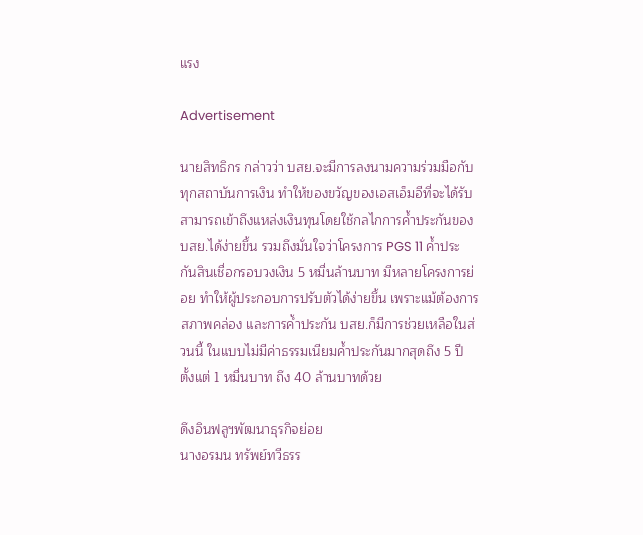แรง

Advertisement

นายสิทธิกร กล่าวว่า บสย.จะมีการลงนามความร่วมมือกับทุกสถาบันการเงิน ทำให้ของขวัญของเอสเอ็มอีที่จะได้รับ สามารถเข้าถึงแหล่งเงินทุนโดยใช้กลไกการค้ำประกันของบสย.ได้ง่ายขึ้น รวมถึงมั่นใจว่าโครงการ PGS 11 ค้ำประกันสินเชื่อกรอบวงเงิน 5 หมื่นล้านบาท มีหลายโครงการย่อย ทำให้ผู้ประกอบการปรับตัวได้ง่ายขึ้น เพราะแม้ต้องการสภาพคล่อง และการค้ำประกัน บสย.ก็มีการช่วยเหลือในส่วนนี้ ในแบบไม่มีค่าธรรมเนียมค้ำประกันมากสุดถึง 5 ปี ตั้งแต่ 1 หมื่นบาท ถึง 40 ล้านบาทด้วย

ดึงอินฟลูฯพัฒนาธุรกิจย่อย
นางอรมน ทรัพย์ทวีธรร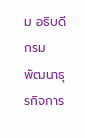ม อธิบดีกรมพัฒนาธุรกิจการ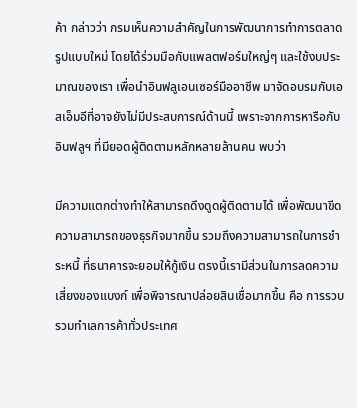ค้า กล่าวว่า กรมเห็นความสำคัญในการพัฒนาการทำการตลาดรูปแบบใหม่ โดยได้ร่วมมือกับแพลตฟอร์มใหญ่ๆ และใช้งบประมาณของเรา เพื่อนำอินฟลูเอนเซอร์มืออาชีพ มาจัดอบรมกับเอสเอ็มอีที่อาจยังไม่มีประสบการณ์ด้านนี้ เพราะจากการหารือกับอินฟลูฯ ที่มียอดผู้ติดตามหลักหลายล้านคน พบว่า

มีความแตกต่างทำให้สามารถดึงดูดผู้ติดตามได้ เพื่อพัฒนาขีดความสามารถของธุรกิจมากขึ้น รวมถึงความสามารถในการชำระหนี้ ที่ธนาคารจะยอมให้กู้เงิน ตรงนี้เรามีส่วนในการลดความเสี่ยงของแบงก์ เพื่อพิจารณาปล่อยสินเชื่อมากขึ้น คือ การรวบรวมทำเลการค้าทั่วประเทศ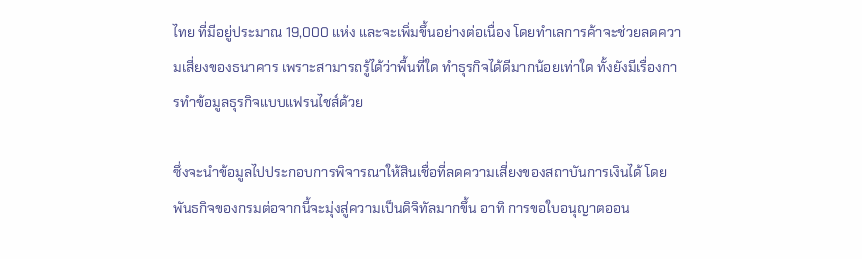ไทย ที่มีอยู่ประมาณ 19,000 แห่ง และจะเพิ่มขึ้นอย่างต่อเนื่อง โดยทำเลการค้าจะช่วยลดความเสี่ยงของธนาคาร เพราะสามารถรู้ได้ว่าพื้นที่ใด ทำธุรกิจได้ดีมากน้อยเท่าใด ทั้งยังมีเรื่องการทำข้อมูลธุรกิจแบบแฟรนไชส์ด้วย

ซึ่งจะนำข้อมูลไปประกอบการพิจารณาให้สินเชื่อที่ลดความเสี่ยงของสถาบันการเงินได้ โดยพันธกิจของกรมต่อจากนี้จะมุ่งสู่ความเป็นดิจิทัลมากขึ้น อาทิ การขอใบอนุญาตออน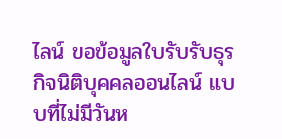ไลน์ ขอข้อมูลใบรับรับธุรกิจนิติบุคคลออนไลน์ แบบที่ไม่มีวันห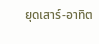ยุดเสาร์-อาทิต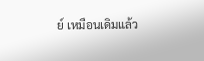ย์ เหมือนเดิมแล้ว